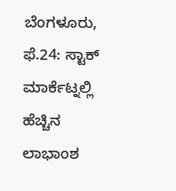ಬೆಂಗಳೂರು, ಫೆ.24: ಸ್ಟಾಕ್ ಮಾರ್ಕೆಟ್ನಲ್ಲಿ ಹೆಚ್ಚಿನ ಲಾಭಾಂಶ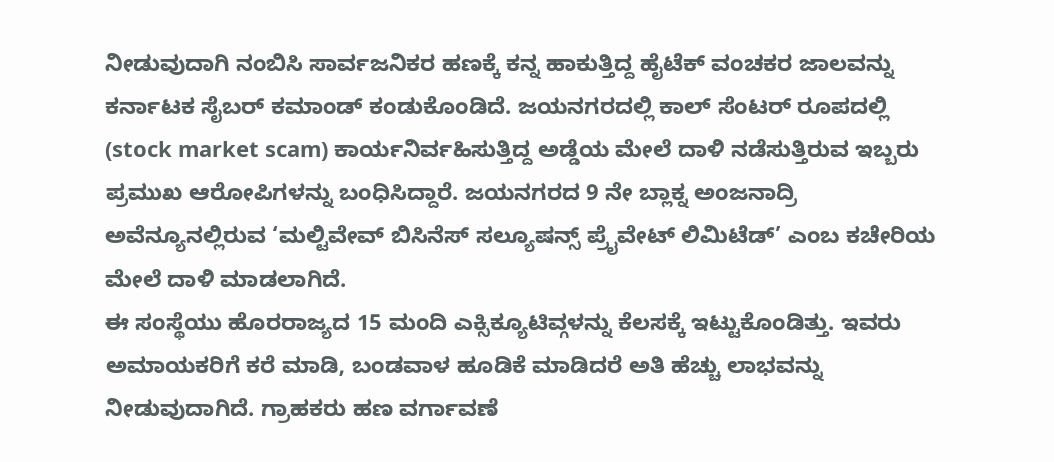ನೀಡುವುದಾಗಿ ನಂಬಿಸಿ ಸಾರ್ವಜನಿಕರ ಹಣಕ್ಕೆ ಕನ್ನ ಹಾಕುತ್ತಿದ್ದ ಹೈಟೆಕ್ ವಂಚಕರ ಜಾಲವನ್ನು ಕರ್ನಾಟಕ ಸೈಬರ್ ಕಮಾಂಡ್ ಕಂಡುಕೊಂಡಿದೆ. ಜಯನಗರದಲ್ಲಿ ಕಾಲ್ ಸೆಂಟರ್ ರೂಪದಲ್ಲಿ (stock market scam) ಕಾರ್ಯನಿರ್ವಹಿಸುತ್ತಿದ್ದ ಅಡ್ಡೆಯ ಮೇಲೆ ದಾಳಿ ನಡೆಸುತ್ತಿರುವ ಇಬ್ಬರು ಪ್ರಮುಖ ಆರೋಪಿಗಳನ್ನು ಬಂಧಿಸಿದ್ದಾರೆ. ಜಯನಗರದ 9 ನೇ ಬ್ಲಾಕ್ನ ಅಂಜನಾದ್ರಿ ಅವೆನ್ಯೂನಲ್ಲಿರುವ ‘ಮಲ್ಟಿವೇವ್ ಬಿಸಿನೆಸ್ ಸಲ್ಯೂಷನ್ಸ್ ಪ್ರೈವೇಟ್ ಲಿಮಿಟೆಡ್’ ಎಂಬ ಕಚೇರಿಯ ಮೇಲೆ ದಾಳಿ ಮಾಡಲಾಗಿದೆ.
ಈ ಸಂಸ್ಥೆಯು ಹೊರರಾಜ್ಯದ 15 ಮಂದಿ ಎಕ್ಸಿಕ್ಯೂಟಿವ್ಗಳನ್ನು ಕೆಲಸಕ್ಕೆ ಇಟ್ಟುಕೊಂಡಿತ್ತು. ಇವರು ಅಮಾಯಕರಿಗೆ ಕರೆ ಮಾಡಿ, ಬಂಡವಾಳ ಹೂಡಿಕೆ ಮಾಡಿದರೆ ಅತಿ ಹೆಚ್ಚು ಲಾಭವನ್ನು ನೀಡುವುದಾಗಿದೆ. ಗ್ರಾಹಕರು ಹಣ ವರ್ಗಾವಣೆ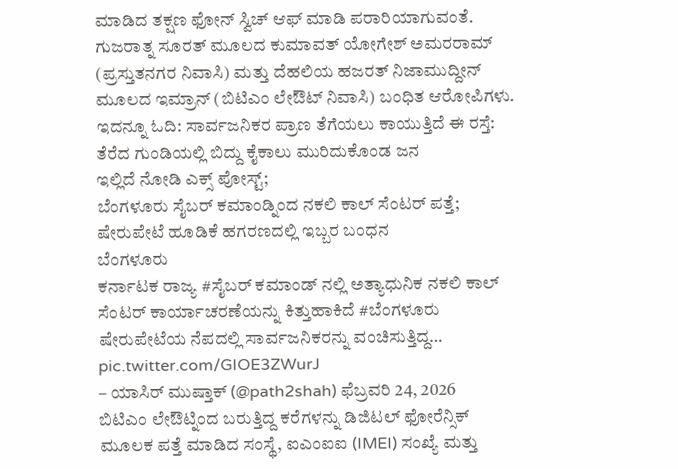ಮಾಡಿದ ತಕ್ಷಣ ಫೋನ್ ಸ್ವಿಚ್ ಆಫ್ ಮಾಡಿ ಪರಾರಿಯಾಗುವಂತೆ. ಗುಜರಾತ್ನ ಸೂರತ್ ಮೂಲದ ಕುಮಾವತ್ ಯೋಗೇಶ್ ಅಮರರಾಮ್ (ಪ್ರಸ್ತುತನಗರ ನಿವಾಸಿ) ಮತ್ತು ದೆಹಲಿಯ ಹಜರತ್ ನಿಜಾಮುದ್ದೀನ್ ಮೂಲದ ಇಮ್ರಾನ್ (ಬಿಟಿಎಂ ಲೇಔಟ್ ನಿವಾಸಿ) ಬಂಧಿತ ಆರೋಪಿಗಳು.
ಇದನ್ನೂ ಓದಿ: ಸಾರ್ವಜನಿಕರ ಪ್ರಾಣ ತೆಗೆಯಲು ಕಾಯುತ್ತಿದೆ ಈ ರಸ್ತೆ: ತೆರೆದ ಗುಂಡಿಯಲ್ಲಿ ಬಿದ್ದು ಕೈಕಾಲು ಮುರಿದುಕೊಂಡ ಜನ
ಇಲ್ಲಿದೆ ನೋಡಿ ಎಕ್ಸ್ ಪೋಸ್ಟ್;
ಬೆಂಗಳೂರು ಸೈಬರ್ ಕಮಾಂಡ್ನಿಂದ ನಕಲಿ ಕಾಲ್ ಸೆಂಟರ್ ಪತ್ತೆ; ಷೇರುಪೇಟೆ ಹೂಡಿಕೆ ಹಗರಣದಲ್ಲಿ ಇಬ್ಬರ ಬಂಧನ
ಬೆಂಗಳೂರು
ಕರ್ನಾಟಕ ರಾಜ್ಯ #ಸೈಬರ್ ಕಮಾಂಡ್ ನಲ್ಲಿ ಅತ್ಯಾಧುನಿಕ ನಕಲಿ ಕಾಲ್ ಸೆಂಟರ್ ಕಾರ್ಯಾಚರಣೆಯನ್ನು ಕಿತ್ತುಹಾಕಿದೆ #ಬೆಂಗಳೂರು ಷೇರುಪೇಟೆಯ ನೆಪದಲ್ಲಿ ಸಾರ್ವಜನಿಕರನ್ನು ವಂಚಿಸುತ್ತಿದ್ದ… pic.twitter.com/GIOE3ZWurJ
– ಯಾಸಿರ್ ಮುಷ್ತಾಕ್ (@path2shah) ಫೆಬ್ರವರಿ 24, 2026
ಬಿಟಿಎಂ ಲೇಔಟ್ನಿಂದ ಬರುತ್ತಿದ್ದ ಕರೆಗಳನ್ನು ಡಿಜಿಟಲ್ ಫೋರೆನ್ಸಿಕ್ ಮೂಲಕ ಪತ್ತೆ ಮಾಡಿದ ಸಂಸ್ಥೆ, ಐಎಂಐಐ (IMEI) ಸಂಖ್ಯೆ ಮತ್ತು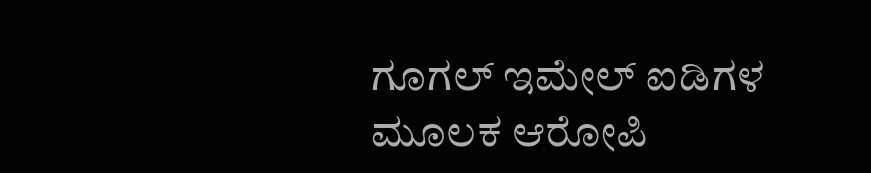ಗೂಗಲ್ ಇಮೇಲ್ ಐಡಿಗಳ ಮೂಲಕ ಆರೋಪಿ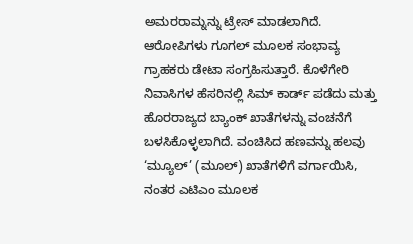ಅಮರರಾಮ್ನನ್ನು ಟ್ರೇಸ್ ಮಾಡಲಾಗಿದೆ. ಆರೋಪಿಗಳು ಗೂಗಲ್ ಮೂಲಕ ಸಂಭಾವ್ಯ ಗ್ರಾಹಕರು ಡೇಟಾ ಸಂಗ್ರಹಿಸುತ್ತಾರೆ. ಕೊಳೆಗೇರಿ ನಿವಾಸಿಗಳ ಹೆಸರಿನಲ್ಲಿ ಸಿಮ್ ಕಾರ್ಡ್ ಪಡೆದು ಮತ್ತು ಹೊರರಾಜ್ಯದ ಬ್ಯಾಂಕ್ ಖಾತೆಗಳನ್ನು ವಂಚನೆಗೆ ಬಳಸಿಕೊಳ್ಳಲಾಗಿದೆ. ವಂಚಿಸಿದ ಹಣವನ್ನು ಹಲವು ‘ಮ್ಯೂಲ್’ (ಮೂಲ್) ಖಾತೆಗಳಿಗೆ ವರ್ಗಾಯಿಸಿ, ನಂತರ ಎಟಿಎಂ ಮೂಲಕ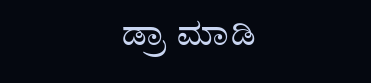ಡ್ರಾ ಮಾಡಿ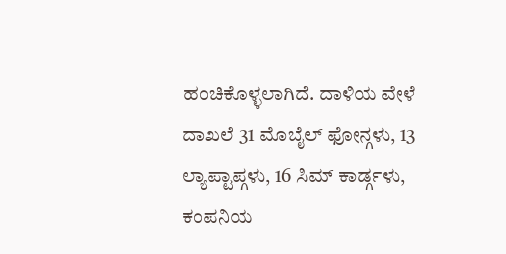ಹಂಚಿಕೊಳ್ಳಲಾಗಿದೆ. ದಾಳಿಯ ವೇಳೆ ದಾಖಲೆ 31 ಮೊಬೈಲ್ ಫೋನ್ಗಳು, 13 ಲ್ಯಾಪ್ಟಾಪ್ಗಳು, 16 ಸಿಮ್ ಕಾರ್ಡ್ಗಳು, ಕಂಪನಿಯ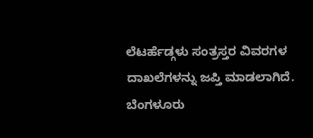ಲೆಟರ್ಹೆಡ್ಗಳು ಸಂತ್ರಸ್ತರ ವಿವರಗಳ ದಾಖಲೆಗಳನ್ನು ಜಪ್ತಿ ಮಾಡಲಾಗಿದೆ.
ಬೆಂಗಳೂರು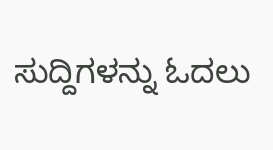ಸುದ್ದಿಗಳನ್ನು ಓದಲು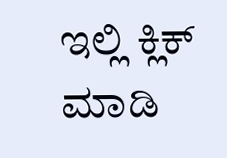ಇಲ್ಲಿ ಕ್ಲಿಕ್ ಮಾಡಿ